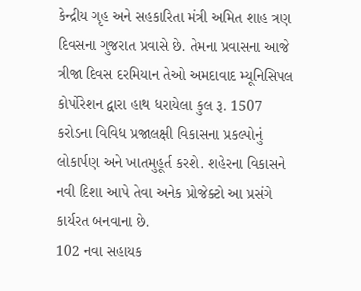કેન્દ્રીય ગૃહ અને સહકારિતા મંત્રી અમિત શાહ ત્રણ દિવસના ગુજરાત પ્રવાસે છે. તેમના પ્રવાસના આજે ત્રીજા દિવસ દરમિયાન તેઓ અમદાવાદ મ્યૂનિસિપલ કોર્પોરેશન દ્વારા હાથ ધરાયેલા કુલ રૂ. 1507 કરોડના વિવિધ પ્રજાલક્ષી વિકાસના પ્રકલ્પોનું લોકાર્પણ અને ખાતમુહૂર્ત કરશે. શહેરના વિકાસને નવી દિશા આપે તેવા અનેક પ્રોજેક્ટો આ પ્રસંગે કાર્યરત બનવાના છે.
102 નવા સહાયક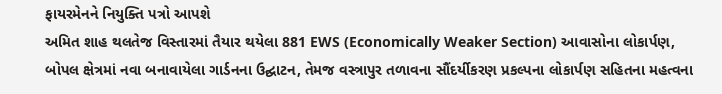ફાયરમેનને નિયુક્તિ પત્રો આપશે
અમિત શાહ થલતેજ વિસ્તારમાં તૈયાર થયેલા 881 EWS (Economically Weaker Section) આવાસોના લોકાર્પણ, બોપલ ક્ષેત્રમાં નવા બનાવાયેલા ગાર્ડનના ઉદ્ઘાટન, તેમજ વસ્ત્રાપુર તળાવના સૌંદર્યીકરણ પ્રકલ્પના લોકાર્પણ સહિતના મહત્વના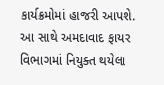કાર્યક્રમોમાં હાજરી આપશે. આ સાથે અમદાવાદ ફાયર વિભાગમાં નિયુક્ત થયેલા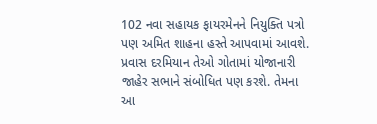102 નવા સહાયક ફાયરમેનને નિયુક્તિ પત્રો પણ અમિત શાહના હસ્તે આપવામાં આવશે. પ્રવાસ દરમિયાન તેઓ ગોતામાં યોજાનારી જાહેર સભાને સંબોધિત પણ કરશે. તેમના આ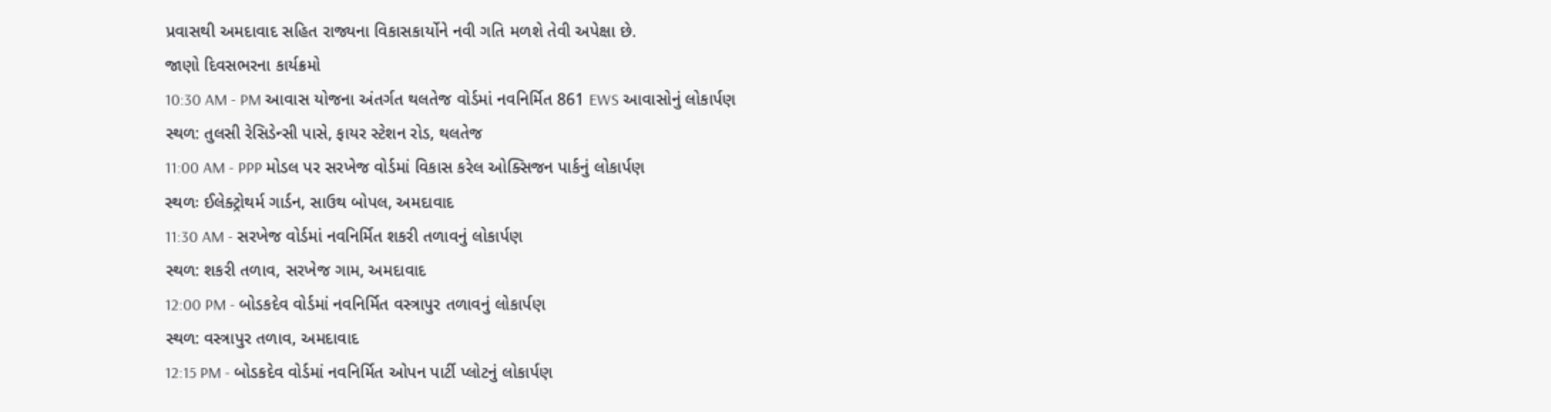પ્રવાસથી અમદાવાદ સહિત રાજ્યના વિકાસકાર્યોને નવી ગતિ મળશે તેવી અપેક્ષા છે.
જાણો દિવસભરના કાર્યક્રમો
10:30 AM - PM આવાસ યોજના અંતર્ગત થલતેજ વોર્ડમાં નવનિર્મિત 861 EWS આવાસોનું લોકાર્પણ
સ્થળ: તુલસી રેસિડેન્સી પાસે, ફાયર સ્ટેશન રોડ, થલતેજ
11:00 AM - PPP મોડલ પર સરખેજ વોર્ડમાં વિકાસ કરેલ ઓક્સિજન પાર્કનું લોકાર્પણ
સ્થળઃ ઈલેક્ટ્રોથર્મ ગાર્ડન, સાઉથ બોપલ, અમદાવાદ
11:30 AM - સરખેજ વોર્ડમાં નવનિર્મિત શકરી તળાવનું લોકાર્પણ
સ્થળ: શકરી તળાવ, સરખેજ ગામ, અમદાવાદ
12:00 PM - બોડકદેવ વોર્ડમાં નવનિર્મિત વસ્ત્રાપુર તળાવનું લોકાર્પણ
સ્થળ: વસ્ત્રાપુર તળાવ, અમદાવાદ
12:15 PM - બોડકદેવ વોર્ડમાં નવનિર્મિત ઓપન પાર્ટી પ્લોટનું લોકાર્પણ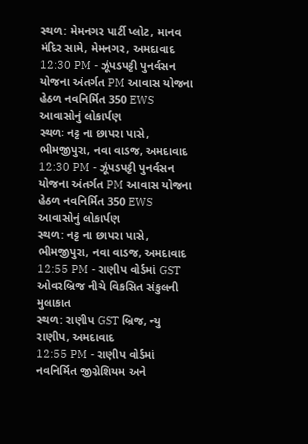સ્થળ: મેમનગર પાર્ટી પ્લોટ, માનવ મંદિર સામે, મેમનગર, અમદાવાદ
12:30 PM - ઝૂંપડપટ્ટી પુનર્વસન યોજના અંતર્ગત PM આવાસ યોજના હેઠળ નવનિર્મિત 350 EWS આવાસોનું લોકાર્પણ
સ્થળઃ નટ્ટ ના છાપરા પાસે, ભીમજીપુરા, નવા વાડજ, અમદાવાદ
12:30 PM - ઝૂંપડપટ્ટી પુનર્વસન યોજના અંતર્ગત PM આવાસ યોજના હેઠળ નવનિર્મિત 350 EWS આવાસોનું લોકાર્પણ
સ્થળ: નટ્ટ ના છાપરા પાસે, ભીમજીપુરા, નવા વાડજ, અમદાવાદ
12:55 PM - રાણીપ વોર્ડમાં GST ઓવરબ્રિજ નીચે વિકસિત સંકુલની મુલાકાત
સ્થળ: રાણીપ GST બ્રિજ, ન્યુ રાણીપ, અમદાવાદ
12:55 PM - રાણીપ વોર્ડમાં નવનિર્મિત જીગ્નેશિયમ અને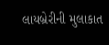લાયબ્રેરીની મુલાકાત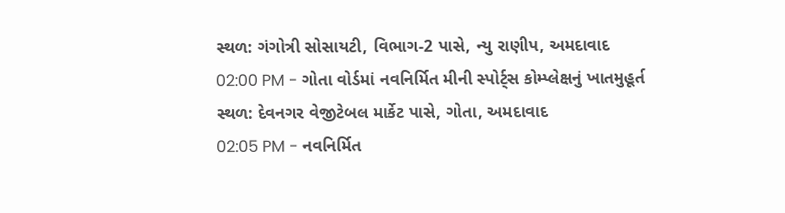સ્થળ: ગંગોત્રી સોસાયટી, વિભાગ-2 પાસે, ન્યુ રાણીપ, અમદાવાદ
02:00 PM - ગોતા વોર્ડમાં નવનિર્મિત મીની સ્પોર્ટ્સ કોમ્પ્લેક્ષનું ખાતમુહૂર્ત
સ્થળ: દેવનગર વેજીટેબલ માર્કેટ પાસે, ગોતા, અમદાવાદ
02:05 PM - નવનિર્મિત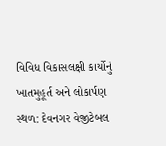વિવિધ વિકાસલક્ષી કાર્યોનું ખાતમુહૂર્ત અને લોકાર્પણ
સ્થળ: દેવનગર વેજીટેબલ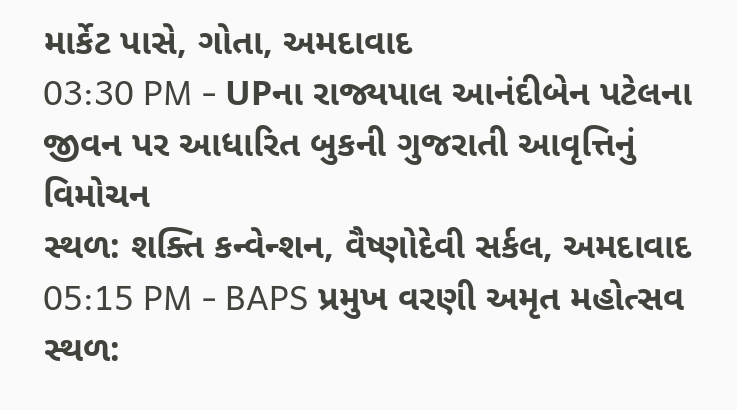માર્કેટ પાસે, ગોતા, અમદાવાદ
03:30 PM - UPના રાજ્યપાલ આનંદીબેન પટેલના જીવન પર આધારિત બુકની ગુજરાતી આવૃત્તિનું વિમોચન
સ્થળ: શક્તિ કન્વેન્શન, વૈષ્ણોદેવી સર્કલ, અમદાવાદ
05:15 PM - BAPS પ્રમુખ વરણી અમૃત મહોત્સવ
સ્થળ: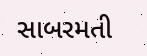સાબરમતી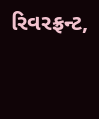રિવરફ્રન્ટ,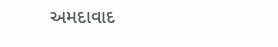અમદાવાદ